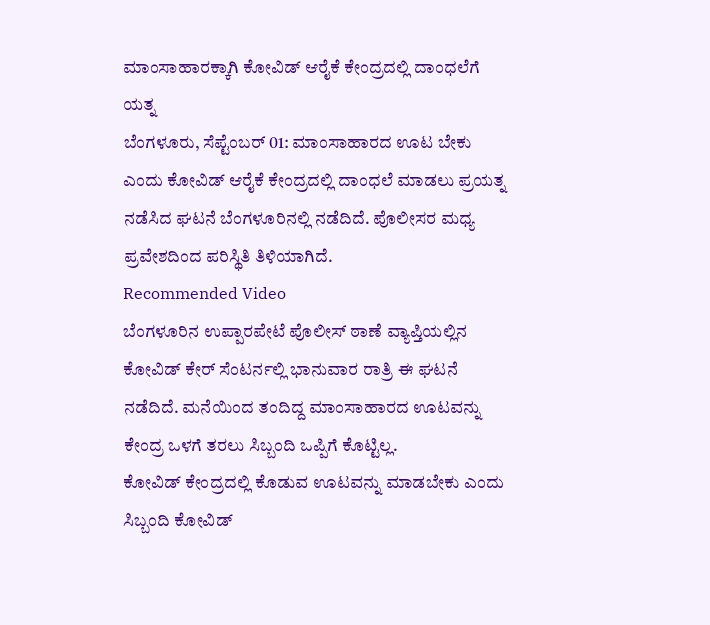ಮಾಂಸಾಹಾರಕ್ಕಾಗಿ ಕೋವಿಡ್ ಆರೈಕೆ ಕೇಂದ್ರದಲ್ಲಿ ದಾಂಧಲೆಗೆ ಯತ್ನ
ಬೆಂಗಳೂರು, ಸೆಪ್ಟೆಂಬರ್ 01: ಮಾಂಸಾಹಾರದ ಊಟ ಬೇಕು ಎಂದು ಕೋವಿಡ್ ಆರೈಕೆ ಕೇಂದ್ರದಲ್ಲಿ ದಾಂಧಲೆ ಮಾಡಲು ಪ್ರಯತ್ನ ನಡೆಸಿದ ಘಟನೆ ಬೆಂಗಳೂರಿನಲ್ಲಿ ನಡೆದಿದೆ. ಪೊಲೀಸರ ಮಧ್ಯ ಪ್ರವೇಶದಿಂದ ಪರಿಸ್ಥಿತಿ ತಿಳಿಯಾಗಿದೆ.
Recommended Video
ಬೆಂಗಳೂರಿನ ಉಪ್ಪಾರಪೇಟೆ ಪೊಲೀಸ್ ಠಾಣೆ ವ್ಯಾಪ್ತಿಯಲ್ಲಿನ ಕೋವಿಡ್ ಕೇರ್ ಸೆಂಟರ್ನಲ್ಲಿ ಭಾನುವಾರ ರಾತ್ರಿ ಈ ಘಟನೆ ನಡೆದಿದೆ. ಮನೆಯಿಂದ ತಂದಿದ್ದ ಮಾಂಸಾಹಾರದ ಊಟವನ್ನು ಕೇಂದ್ರ ಒಳಗೆ ತರಲು ಸಿಬ್ಬಂದಿ ಒಪ್ಪಿಗೆ ಕೊಟ್ಟಿಲ್ಲ.
ಕೋವಿಡ್ ಕೇಂದ್ರದಲ್ಲಿ ಕೊಡುವ ಊಟವನ್ನು ಮಾಡಬೇಕು ಎಂದು ಸಿಬ್ಬಂದಿ ಕೋವಿಡ್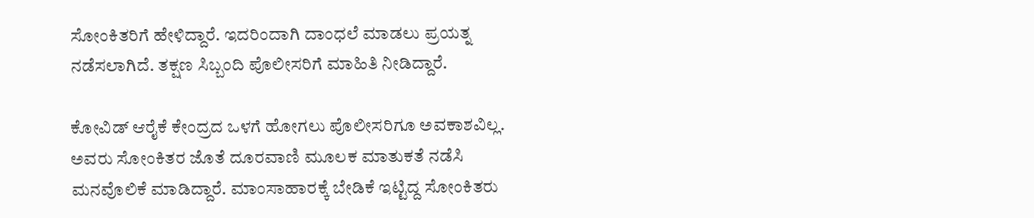ಸೋಂಕಿತರಿಗೆ ಹೇಳಿದ್ದಾರೆ. ಇದರಿಂದಾಗಿ ದಾಂಧಲೆ ಮಾಡಲು ಪ್ರಯತ್ನ ನಡೆಸಲಾಗಿದೆ. ತಕ್ಷಣ ಸಿಬ್ಬಂದಿ ಪೊಲೀಸರಿಗೆ ಮಾಹಿತಿ ನೀಡಿದ್ದಾರೆ.

ಕೋವಿಡ್ ಆರೈಕೆ ಕೇಂದ್ರದ ಒಳಗೆ ಹೋಗಲು ಪೊಲೀಸರಿಗೂ ಅವಕಾಶವಿಲ್ಲ. ಅವರು ಸೋಂಕಿತರ ಜೊತೆ ದೂರವಾಣಿ ಮೂಲಕ ಮಾತುಕತೆ ನಡೆಸಿ ಮನವೊಲಿಕೆ ಮಾಡಿದ್ದಾರೆ. ಮಾಂಸಾಹಾರಕ್ಕೆ ಬೇಡಿಕೆ ಇಟ್ಟಿದ್ದ ಸೋಂಕಿತರು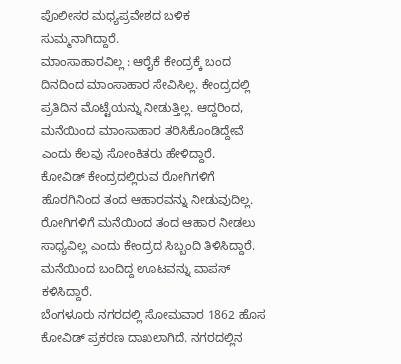ಪೊಲೀಸರ ಮಧ್ಯಪ್ರವೇಶದ ಬಳಿಕ ಸುಮ್ಮನಾಗಿದ್ದಾರೆ.
ಮಾಂಸಾಹಾರವಿಲ್ಲ : ಆರೈಕೆ ಕೇಂದ್ರಕ್ಕೆ ಬಂದ ದಿನದಿಂದ ಮಾಂಸಾಹಾರ ಸೇವಿಸಿಲ್ಲ. ಕೇಂದ್ರದಲ್ಲಿ ಪ್ರತಿದಿನ ಮೊಟ್ಟೆಯನ್ನು ನೀಡುತ್ತಿಲ್ಲ. ಆದ್ದರಿಂದ, ಮನೆಯಿಂದ ಮಾಂಸಾಹಾರ ತರಿಸಿಕೊಂಡಿದ್ದೇವೆ ಎಂದು ಕೆಲವು ಸೋಂಕಿತರು ಹೇಳಿದ್ದಾರೆ.
ಕೋವಿಡ್ ಕೇಂದ್ರದಲ್ಲಿರುವ ರೋಗಿಗಳಿಗೆ ಹೊರಗಿನಿಂದ ತಂದ ಆಹಾರವನ್ನು ನೀಡುವುದಿಲ್ಲ. ರೋಗಿಗಳಿಗೆ ಮನೆಯಿಂದ ತಂದ ಆಹಾರ ನೀಡಲು ಸಾಧ್ಯವಿಲ್ಲ ಎಂದು ಕೇಂದ್ರದ ಸಿಬ್ಬಂದಿ ತಿಳಿಸಿದ್ದಾರೆ. ಮನೆಯಿಂದ ಬಂದಿದ್ದ ಊಟವನ್ನು ವಾಪಸ್ ಕಳಿಸಿದ್ದಾರೆ.
ಬೆಂಗಳೂರು ನಗರದಲ್ಲಿ ಸೋಮವಾರ 1862 ಹೊಸ ಕೋವಿಡ್ ಪ್ರಕರಣ ದಾಖಲಾಗಿದೆ. ನಗರದಲ್ಲಿನ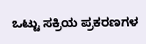ಒಟ್ಟು ಸಕ್ರಿಯ ಪ್ರಕರಣಗಳ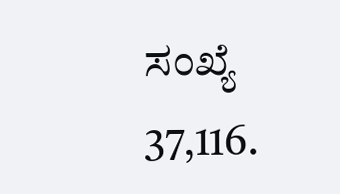ಸಂಖ್ಯೆ 37,116.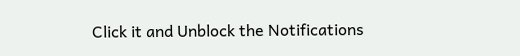Click it and Unblock the Notifications